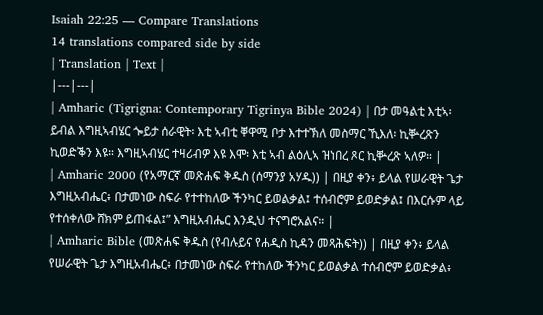Isaiah 22:25 — Compare Translations
14 translations compared side by side
| Translation | Text |
|---|---|
| Amharic (Tigrigna: Contemporary Tigrinya Bible 2024) | በታ መዓልቲ እቲኣ፡ ይብል እግዚኣብሄር ጐይታ ሰራዊት፡ እቲ ኣብቲ ቐዋሚ ቦታ እተተኽለ መስማር ኺእለ፡ ኪቝረጽን ኪወድቕን እዩ። እግዚኣብሄር ተዛሪብዎ እዩ እሞ፡ እቲ ኣብ ልዕሊኣ ዝነበረ ጾር ኪቝረጽ ኣለዎ። |
| Amharic 2000 (የአማርኛ መጽሐፍ ቅዱስ (ሰማንያ አሃዱ)) | በዚያ ቀን፥ ይላል የሠራዊት ጌታ እግዚአብሔር፥ በታመነው ስፍራ የተተከለው ችንካር ይወልቃል፤ ተሰብሮም ይወድቃል፤ በእርሱም ላይ የተሰቀለው ሸክም ይጠፋል፤” እግዚአብሔር እንዲህ ተናግሮአልና። |
| Amharic Bible (መጽሐፍ ቅዱስ (የብሉይና የሐዲስ ኪዳን መጻሕፍት)) | በዚያ ቀን፥ ይላል የሠራዊት ጌታ እግዚአብሔር፥ በታመነው ስፍራ የተከለው ችንካር ይወልቃል ተሰብሮም ይወድቃል፥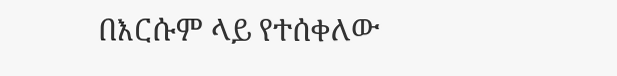በእርሱም ላይ የተሰቀለው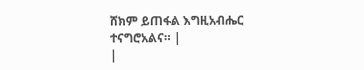ሸክም ይጠፋል እግዚአብሔር ተናግሮአልና። |
|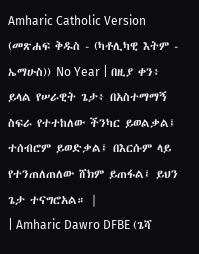Amharic Catholic Version (መጽሐፍ ቅዱስ - (ካቶሊካዊ እትም - ኤማሁስ)) No Year | በዚያ ቀን፥ ይላል የሠራዊት ጌታ፥ በአስተማማኝ ስፍራ የተተከለው ችንካር ይወልቃል፤ ተሰብሮም ይወድቃል፤ በእርሱም ላይ የተንጠለጠለው ሸክም ይጠፋል፤ ይህን ጌታ ተናግሮአል። |
| Amharic Dawro DFBE (ጌሻ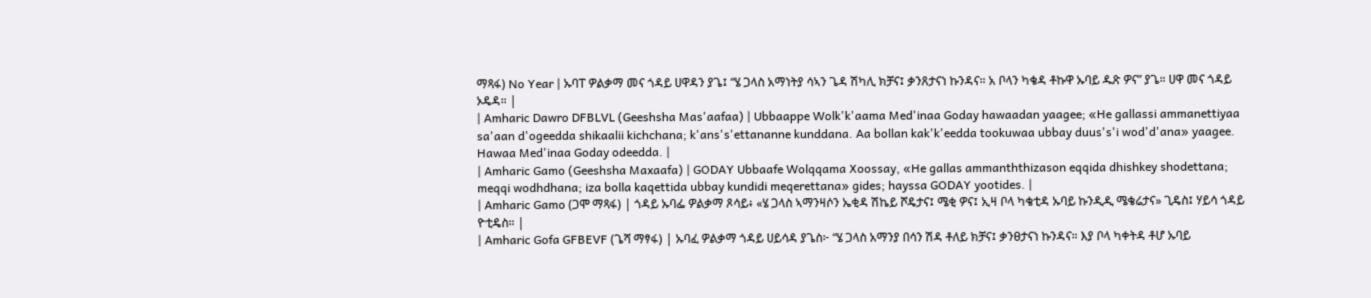ማጻፋ) No Year | ኡባፐ ዎልቃማ መና ጎዳይ ሀዋዳን ያጌ፤ “ሄ ጋላስ አማነትያ ሳኣን ጌዳ ሽካሊ ክቻና፤ ቃንጸታናነ ኩንዳና። አ ቦላን ካቄዳ ቶኩዋ ኡባይ ዱጽ ዎና” ያጌ። ሀዋ መና ጎዳይ ኦዴዳ። |
| Amharic Dawro DFBLVL (Geeshsha Mas'aafaa) | Ubbaappe Wolk'k'aama Med'inaa Goday hawaadan yaagee; «He gallassi ammanettiyaa sa'aan d'ogeedda shikaalii kichchana; k'ans's'ettananne kunddana. Aa bollan kak'k'eedda tookuwaa ubbay duus's'i wod'd'ana» yaagee. Hawaa Med'inaa Goday odeedda. |
| Amharic Gamo (Geeshsha Maxaafa) | GODAY Ubbaafe Wolqqama Xoossay, «He gallas ammanththizason eqqida dhishkey shodettana; meqqi wodhdhana; iza bolla kaqettida ubbay kundidi meqerettana» gides; hayssa GODAY yootides. |
| Amharic Gamo (ጋሞ ማጻፋ) | ጎዳይ ኡባፌ ዎልቃማ ጾሳይ፥ «ሄ ጋላስ ኣማንዛሶን ኤቂዳ ሽኬይ ሾዴታና፤ ሜቂ ዎና፤ ኢዛ ቦላ ካቄቲዳ ኡባይ ኩንዲዲ ሜቄሬታና» ጊዴስ፤ ሃይሳ ጎዳይ ዮቲዴስ። |
| Amharic Gofa GFBEVF (ጌሻ ማፃፋ) | ኡባፈ ዎልቃማ ጎዳይ ሀይሳዳ ያጌስ፦ “ሄ ጋላስ አማንያ በሳን ሽዳ ቶለይ ክቻና፤ ቃንፀታናነ ኩንዳና። እያ ቦላ ካቀትዳ ቶሆ ኡባይ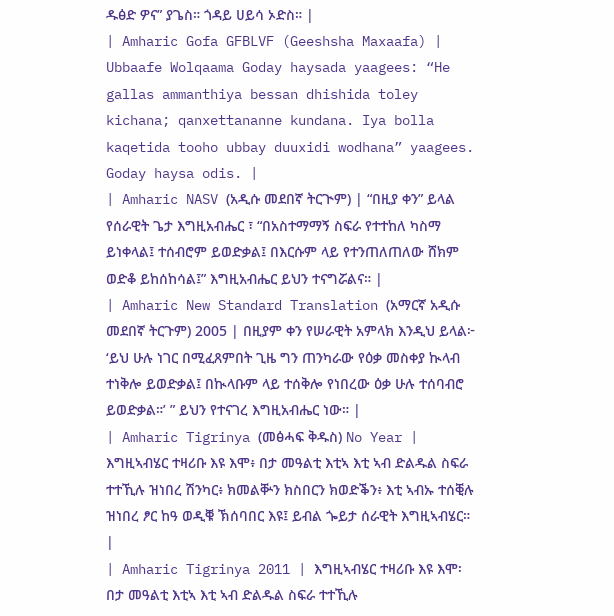ዱፅድ ዎና” ያጌስ። ጎዳይ ሀይሳ ኦድስ። |
| Amharic Gofa GFBLVF (Geeshsha Maxaafa) | Ubbaafe Wolqaama Goday haysada yaagees: “He gallas ammanthiya bessan dhishida toley kichana; qanxettananne kundana. Iya bolla kaqetida tooho ubbay duuxidi wodhana” yaagees. Goday haysa odis. |
| Amharic NASV (አዲሱ መደበኛ ትርጒም) | “በዚያ ቀን” ይላል የሰራዊት ጌታ እግዚአብሔር ፣ “በአስተማማኝ ስፍራ የተተከለ ካስማ ይነቀላል፤ ተሰብሮም ይወድቃል፤ በእርሱም ላይ የተንጠለጠለው ሸክም ወድቆ ይከሰከሳል፤” እግዚአብሔር ይህን ተናግሯልና። |
| Amharic New Standard Translation (አማርኛ አዲሱ መደበኛ ትርጉም) 2005 | በዚያም ቀን የሠራዊት አምላክ እንዲህ ይላል፦ ‘ይህ ሁሉ ነገር በሚፈጸምበት ጊዜ ግን ጠንካራው የዕቃ መስቀያ ኲላብ ተነቅሎ ይወድቃል፤ በኲላቡም ላይ ተሰቅሎ የነበረው ዕቃ ሁሉ ተሰባብሮ ይወድቃል።’ ” ይህን የተናገረ እግዚአብሔር ነው። |
| Amharic Tigrinya (መፅሓፍ ቅዱስ) No Year | እግዚኣብሄር ተዛሪቡ እዩ እሞ፥ በታ መዓልቲ እቲኣ እቲ ኣብ ድልዱል ስፍራ ተተኺሉ ዝነበረ ሽንካር፥ ክመልቝን ክስበርን ክወድቕን፥ እቲ ኣብኡ ተሰቒሉ ዝነበረ ፆር ከዓ ወዲቑ ኽሰባበር እዩ፤ ይብል ጐይታ ሰራዊት እግዚኣብሄር። |
| Amharic Tigrinya 2011 | እግዚኣብሄር ተዛሪቡ እዩ እሞ፡ በታ መዓልቲ እቲኣ እቲ ኣብ ድልዱል ስፍራ ተተኺሉ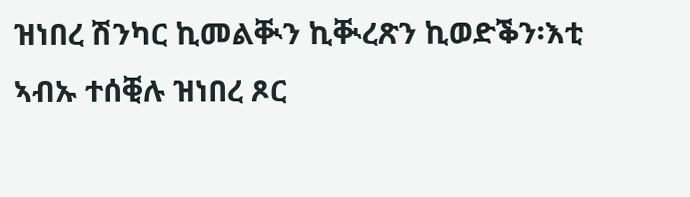ዝነበረ ሽንካር ኪመልቚን ኪቚረጽን ኪወድቕን፡እቲ ኣብኡ ተሰቒሉ ዝነበረ ጾር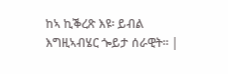ከኣ ኪቕረጽ እዩ፡ ይብል እግዚኣብሄር ጐይታ ሰራዊት። |